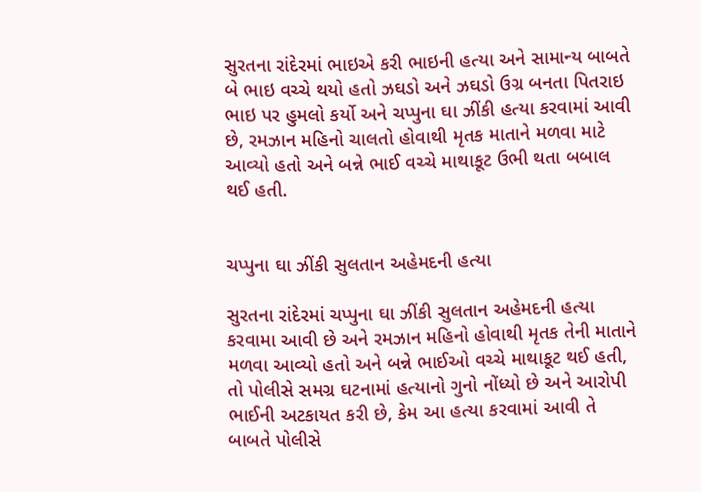સુરતના રાંદેરમાં ભાઇએ કરી ભાઇની હત્યા અને સામાન્ય બાબતે બે ભાઇ વચ્ચે થયો હતો ઝઘડો અને ઝઘડો ઉગ્ર બનતા પિતરાઇ ભાઇ પર હુમલો કર્યો અને ચપ્પુના ઘા ઝીંકી હત્યા કરવામાં આવી છે, રમઝાન મહિનો ચાલતો હોવાથી મૃતક માતાને મળવા માટે આવ્યો હતો અને બન્ને ભાઈ વચ્ચે માથાકૂટ ઉભી થતા બબાલ થઈ હતી.


ચપ્પુના ઘા ઝીંકી સુલતાન અહેમદની હત્યા

સુરતના રાંદેરમાં ચપ્પુના ઘા ઝીંકી સુલતાન અહેમદની હત્યા કરવામા આવી છે અને રમઝાન મહિનો હોવાથી મૃતક તેની માતાને મળવા આવ્યો હતો અને બન્ને ભાઈઓ વચ્ચે માથાકૂટ થઈ હતી, તો પોલીસે સમગ્ર ઘટનામાં હત્યાનો ગુનો નોંધ્યો છે અને આરોપી ભાઈની અટકાયત કરી છે, કેમ આ હત્યા કરવામાં આવી તે બાબતે પોલીસે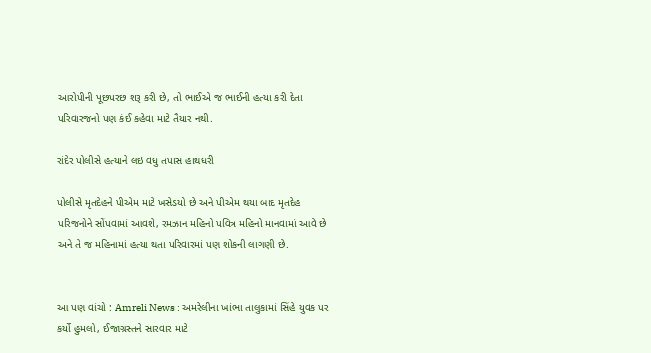આરોપીની પૂછપરછ શરૂ કરી છે, તો ભાઈએ જ ભાઈની હત્યા કરી દેતા પરિવારજનો પણ કંઈ કહેવા માટે તૈયાર નથી.

રાંદેર પોલીસે હત્યાને લઇ વધુ તપાસ હાથધરી

પોલીસે મૃતદેહને પીએમ માટે ખસેડયો છે અને પીએમ થયા બાદ મૃતદેહ પરિજનોને સોંપવામાં આવશે, રમઝાન મહિનો પવિત્ર મહિનો માનવામાં આવે છે અને તે જ મહિનામાં હત્યા થતા પરિવારમાં પણ શોકની લાગણી છે.


આ પણ વાંચો : Amreli News : અમરેલીના ખાંભા તાલુકામાં સિંહે યુવક પર કર્યો હુમલો, ઈજાગ્રસ્તને સારવાર માટે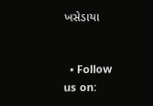ખસેડાયા


  • Follow us on: